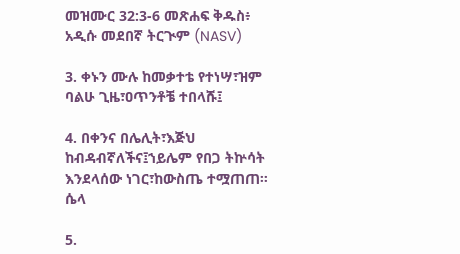መዝሙር 32:3-6 መጽሐፍ ቅዱስ፥ አዲሱ መደበኛ ትርጒም (NASV)

3. ቀኑን ሙሉ ከመቃተቴ የተነሣ፣ዝም ባልሁ ጊዜ፣ዐጥንቶቼ ተበላሹ፤

4. በቀንና በሌሊት፣እጅህ ከብዳብኛለችና፤ኀይሌም የበጋ ትኵሳት እንደላሰው ነገር፣ከውስጤ ተሟጠጠ። ሴላ

5.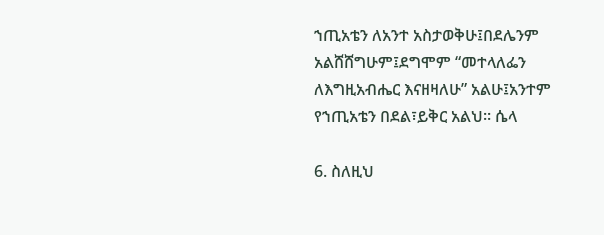ኀጢአቴን ለአንተ አስታወቅሁ፤በደሌንም አልሸሸግሁም፤ደግሞም “መተላለፌን ለእግዚአብሔር እናዘዛለሁ” አልሁ፤አንተም የኀጢአቴን በደል፣ይቅር አልህ። ሴላ

6. ስለዚህ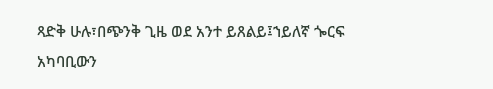ጻድቅ ሁሉ፣በጭንቅ ጊዜ ወደ አንተ ይጸልይ፤ኀይለኛ ጐርፍ አካባቢውን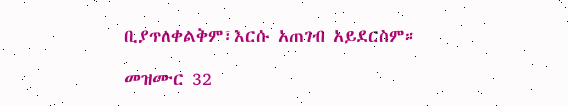ቢያጥለቀልቅም፣እርሱ አጠገብ አይደርስም።

መዝሙር 32